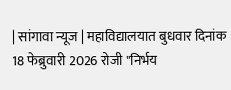| सांगावा न्यूज | महाविद्यालयात बुधवार दिनांक 18 फेब्रुवारी 2026 रोजी "निर्भय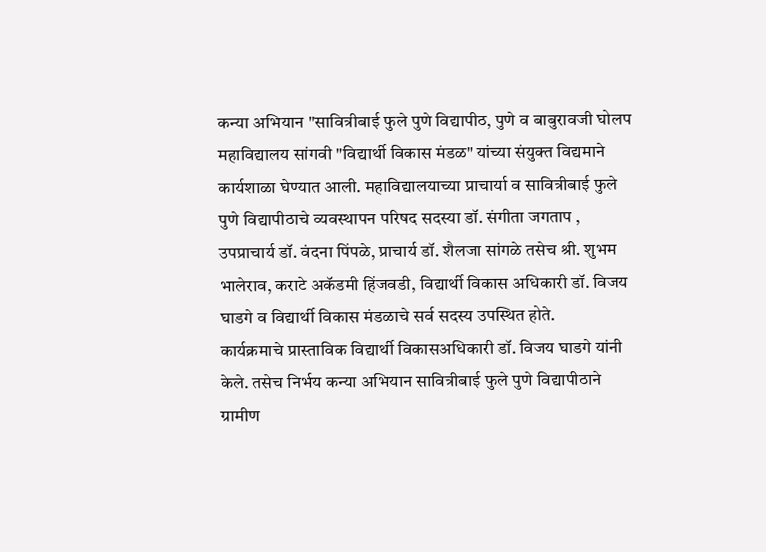कन्या अभियान "सावित्रीबाई फुले पुणे विद्यापीठ, पुणे व बाबुरावजी घोलप महाविद्यालय सांगवी "विद्यार्थी विकास मंडळ" यांच्या संयुक्त विद्यमाने कार्यशाळा घेण्यात आली. महाविद्यालयाच्या प्राचार्या व सावित्रीबाई फुले पुणे विद्यापीठाचे व्यवस्थापन परिषद सदस्या डॉ. संगीता जगताप , उपप्राचार्य डॉ. वंदना पिंपळे, प्राचार्य डॉ. शैलजा सांगळे तसेच श्री. शुभम भालेराव, कराटे अकॅडमी हिंजवडी, विद्यार्थी विकास अधिकारी डॉ. विजय घाडगे व विद्यार्थी विकास मंडळाचे सर्व सदस्य उपस्थित होते.
कार्यक्रमाचे प्रास्ताविक विद्यार्थी विकासअधिकारी डॉ. विजय घाडगे यांनी केले. तसेच निर्भय कन्या अभियान सावित्रीबाई फुले पुणे विद्यापीठाने ग्रामीण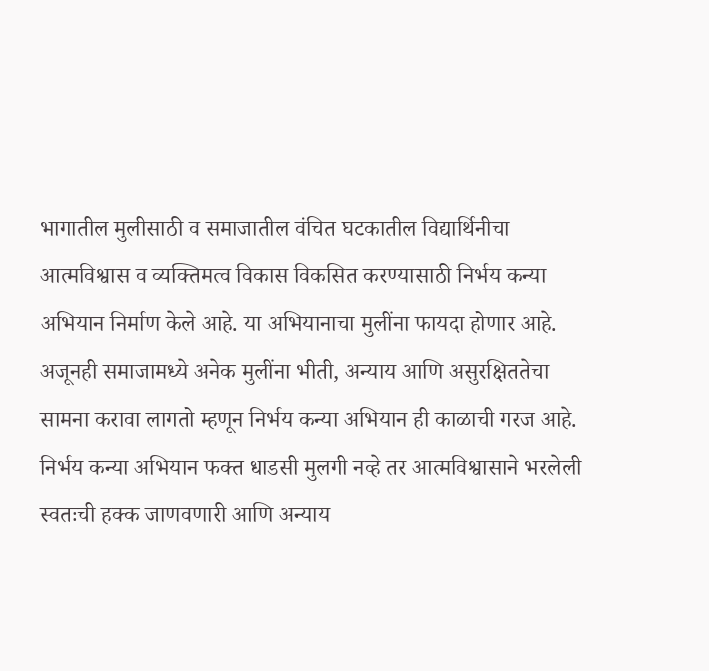भागातील मुलीसाठी व समाजातील वंचित घटकातील विद्यार्थिनीचा आत्मविश्वास व व्यक्तिमत्व विकास विकसित करण्यासाठी निर्भय कन्या अभियान निर्माण केले आहे. या अभियानाचा मुलींना फायदा होणार आहे. अजूनही समाजामध्ये अनेक मुलींना भीती, अन्याय आणि असुरक्षिततेचा सामना करावा लागतो म्हणून निर्भय कन्या अभियान ही काळाची गरज आहे. निर्भय कन्या अभियान फक्त धाडसी मुलगी नव्हे तर आत्मविश्वासाने भरलेली स्वतःची हक्क जाणवणारी आणि अन्याय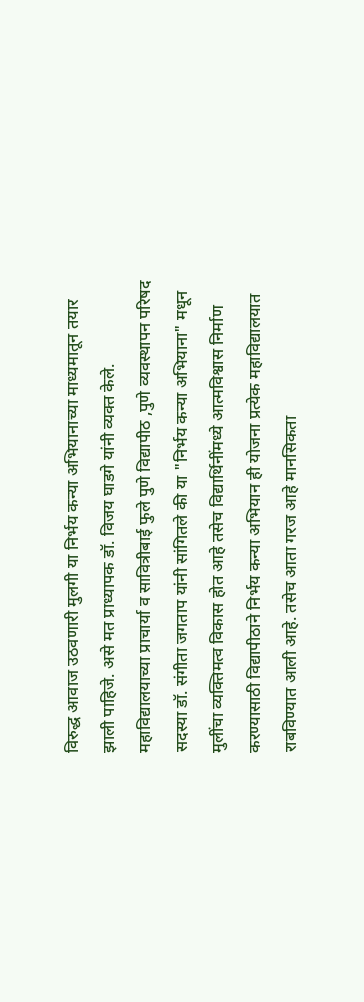विरुद्ध आवाज उठवणारी मुलगी या निर्भय कन्या अभियानाच्या माध्यमातून तयार झाली पाहिजे. असे मत प्राध्यापक डॉ. विजय घाडगे यांनी व्यक्त केले.
महाविद्यालयाच्या प्राचार्या व सावित्रीबाई फुले पुणे विद्यापीठ ,पुणे व्यवस्थापन परिषद सदस्या डॉ. संगीता जगताप यांनी सांगितले की या "निर्भय कन्या अभियाना" मधून मुलींचा व्यक्तिमत्व विकास होत आहे तसेच विद्यार्थिनींमध्ये आत्मविश्वास निर्माण करण्यासाठी विद्यापीठाने निर्भय कन्या अभियान ही योजना प्रत्येक महाविद्यालयात राबविण्यात आली आहे. तसेच आता गरज आहे मानसिकता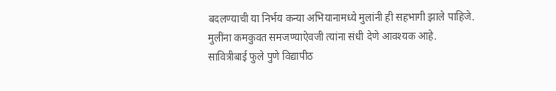बदलण्याची या निर्भय कन्या अभियानामध्ये मुलांनी ही सहभागी झाले पाहिजे. मुलींना कमकुवत समजण्याऐवजी त्यांना संधी देणे आवश्यक आहे. सावित्रीबाई फुले पुणे विद्यापीठ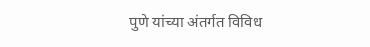पुणे यांच्या अंतर्गत विविध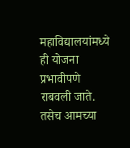महाविद्यालयांमध्ये ही योजना प्रभावीपणे राबवली जाते. तसेच आमच्या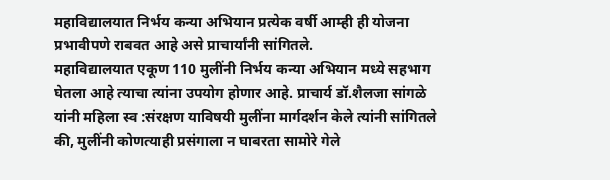महाविद्यालयात निर्भय कन्या अभियान प्रत्येक वर्षी आम्ही ही योजना प्रभावीपणे राबवत आहे असे प्राचार्यांनी सांगितले.
महाविद्यालयात एकूण 110 मुलींनी निर्भय कन्या अभियान मध्ये सहभाग घेतला आहे त्याचा त्यांना उपयोग होणार आहे. प्राचार्य डॉ.शैलजा सांगळे यांनी महिला स्व :संरक्षण याविषयी मुलींना मार्गदर्शन केले त्यांनी सांगितले की, मुलींनी कोणत्याही प्रसंगाला न घाबरता सामोरे गेले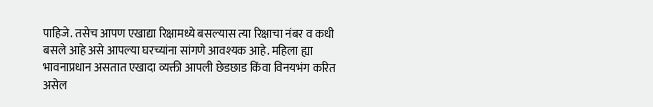पाहिजे. तसेच आपण एखाद्या रिक्षामध्ये बसल्यास त्या रिक्षाचा नंबर व कधी बसले आहे असे आपल्या घरच्यांना सांगणे आवश्यक आहे. महिला ह्या भावनाप्रधान असतात एखादा व्यक्ती आपली छेडछाड किंवा विनयभंग करित असेल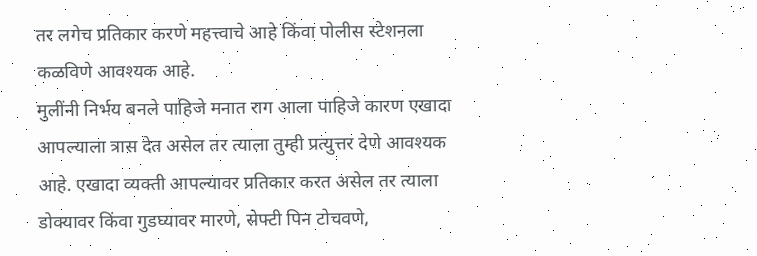तर लगेच प्रतिकार करणे महत्त्वाचे आहे किंवा पोलीस स्टेशनला कळविणे आवश्यक आहे.
मुलींनी निर्भय बनले पाहिजे मनात राग आला पाहिजे कारण एखादा आपल्याला त्रास देत असेल तर त्याला तुम्ही प्रत्युत्तर देणे आवश्यक आहे. एखादा व्यक्ती आपल्यावर प्रतिकार करत असेल तर त्याला डोक्यावर किंवा गुडघ्यावर मारणे, सेफ्टी पिन टोचवणे,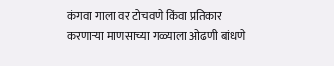कंगवा गाला वर टोचवणे किंवा प्रतिकार करणाऱ्या माणसाच्या गळ्याला ओढणी बांधणे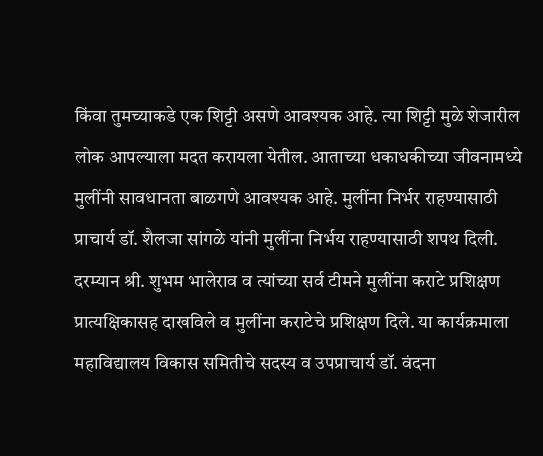किंवा तुमच्याकडे एक शिट्टी असणे आवश्यक आहे. त्या शिट्टी मुळे शेजारील लोक आपल्याला मदत करायला येतील. आताच्या धकाधकीच्या जीवनामध्ये मुलींनी सावधानता बाळगणे आवश्यक आहे. मुलींना निर्भर राहण्यासाठी प्राचार्य डॉ. शैलजा सांगळे यांनी मुलींना निर्भय राहण्यासाठी शपथ दिली.
दरम्यान श्री. शुभम भालेराव व त्यांच्या सर्व टीमने मुलींना कराटे प्रशिक्षण प्रात्यक्षिकासह दाखविले व मुलींना कराटेचे प्रशिक्षण दिले. या कार्यक्रमाला महाविद्यालय विकास समितीचे सदस्य व उपप्राचार्य डॉ. वंदना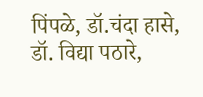पिंपळे, डॉ.चंदा हासे, डॉ. विद्या पठारे,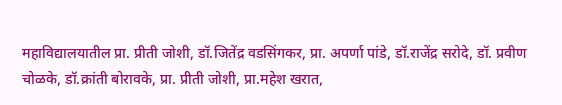महाविद्यालयातील प्रा. प्रीती जोशी, डॉ.जितेंद्र वडसिंगकर, प्रा. अपर्णा पांडे, डॉ.राजेंद्र सरोदे, डॉ. प्रवीण चोळके, डॉ.क्रांती बोरावके, प्रा. प्रीती जोशी, प्रा.महेश खरात,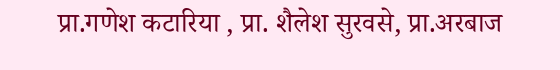प्रा.गणेश कटारिया , प्रा. शैलेश सुरवसे, प्रा.अरबाज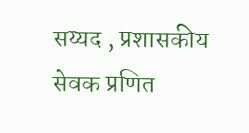सय्यद , प्रशासकीय सेवक प्रणित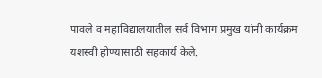पावले व महाविद्यालयातील सर्व विभाग प्रमुख यांनी कार्यक्रम यशस्वी होण्यासाठी सहकार्य केले.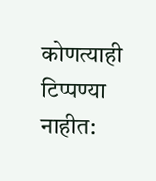कोणत्याही टिप्पण्या नाहीत: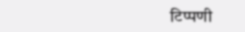टिप्पणी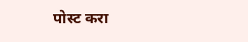पोस्ट करा